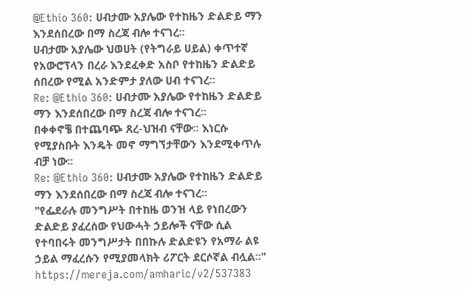@Ethio 360: ሀብታሙ አያሌው የተከዜን ድልድይ ማን እንደሰበረው በማ ስረጃ ብሎ ተናገረ፡፡
ሀብታሙ አያሌው ህወሀት (የትግራይ ሀይል) ቀጥተኛ የአውሮፕላን በረራ እንደፈቀድ አስቦ የተከዜን ድልድይ ሰበረው የሚል አንድምታ ያለው ሀብ ተናገረ፡፡
Re: @Ethio 360: ሀብታሙ አያሌው የተከዜን ድልድይ ማን እንደሰበረው በማ ስረጃ ብሎ ተናገረ፡፡
በቀቀኖቼ በተጨባጭ ጸረ-ህዝብ ናቸው፡፡ እነርሱ የሚያስቡት እንዴት መኖ ማግኘታቸውን እንደሚቀጥሉ ብቻ ነው፡፡
Re: @Ethio 360: ሀብታሙ አያሌው የተከዜን ድልድይ ማን እንደሰበረው በማ ስረጃ ብሎ ተናገረ፡፡
"የፌደራሉ መንግሥት በተከዜ ወንዝ ላይ የነበረውን ድልድይ ያፈረሰው የህውሓት ኃይሎች ናቸው ሲል የተባበሩት መንግሥታት በበኩሉ ድልድዩን የአማራ ልዩ ኃይል ማፈረሱን የሚያመላክት ሪፖርት ደርሶኛል ብሏል።"
https://mereja.com/amharic/v2/537383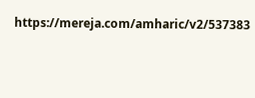https://mereja.com/amharic/v2/537383